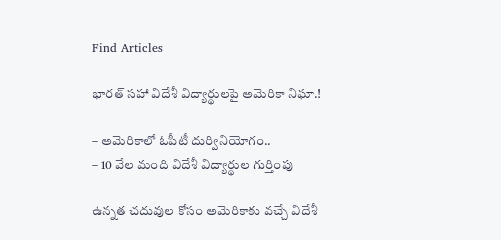Find Articles

భారత్ సహా విదేశీ విద్యార్థులపై అమెరికా నిఘా.!

– అమెరికాలో ఓపీటీ దుర్వినియోగం..
– 10 వేల మంది విదేశీ విద్యార్థుల గుర్తింపు

ఉన్నత చదువుల కోసం అమెరికాకు వచ్చే విదేశీ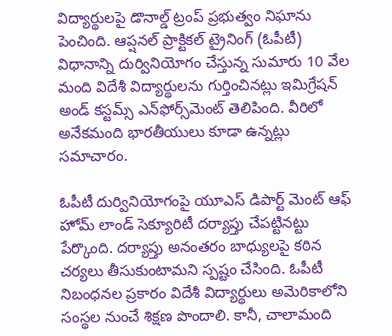విద్యార్థులపై డొనాల్డ్ ట్రంప్‌ ప్రభుత్వం నిఘాను పెంచింది. ఆప్షనల్‌ ప్రాక్టికల్‌ ట్రైనింగ్‌ (ఓపీటీ) విధానాన్ని దుర్వినియోగం చేస్తున్న సుమారు 10 వేల మంది విదేశీ విద్యార్థులను గుర్తించినట్లు ఇమిగ్రేషన్‌ అండ్‌ కస్టమ్స్‌ ఎన్‌ఫోర్స్‌మెంట్‌ తెలిపింది. వీరిలో అనేకమంది భారతీయులు కూడా ఉన్నట్లు సమాచారం.

ఓపీటీ దుర్వినియోగంపై యూఎస్ డిపార్ట్ మెంట్ ఆఫ్ హోమ్ లాండ్ సెక్యూరిటీ దర్యాప్తు చేపట్టినట్టు పేర్కొంది. దర్యాప్తు అనంతరం బాధ్యులపై కఠిన చర్యలు తీసుకుంటామని స్పష్టం చేసింది. ఓపీటీ నిబంధనల ప్రకారం విదేశీ విద్యార్థులు అమెరికాలోని సంస్థల నుంచే శిక్షణ పొందాలి. కానీ, చాలామంది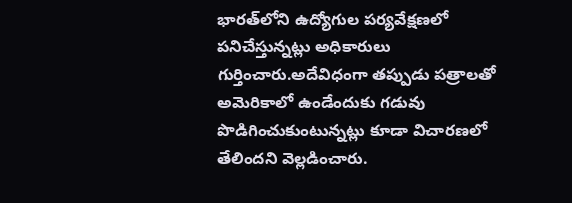భారత్‌లోని ఉద్యోగుల పర్యవేక్షణలో పనిచేస్తున్నట్లు అధికారులు గుర్తించారు.అదేవిధంగా తప్పుడు పత్రాలతో అమెరికాలో ఉండేందుకు గడువు పొడిగించుకుంటున్నట్లు కూడా విచారణలో తేలిందని వెల్లడించారు.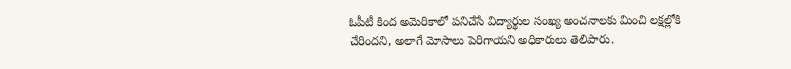ఓపీటీ కింద అమెరికాలో పనిచేసే విద్యార్థుల సంఖ్య అంచనాలకు మించి లక్షల్లోకి చేరిందని, అలాగే మోసాలు పెరిగాయని అధికారులు తెలిపారు.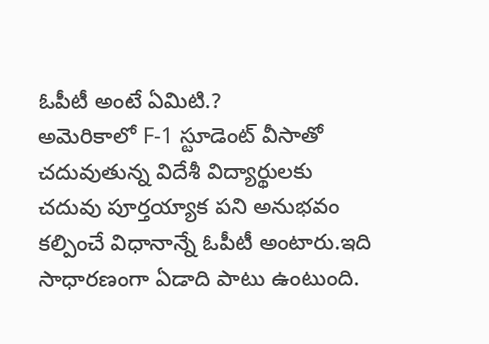ఓపీటీ అంటే ఏమిటి.?
అమెరికాలో F-1 స్టూడెంట్ వీసాతో చదువుతున్న విదేశీ విద్యార్థులకు చదువు పూర్తయ్యాక పని అనుభవం కల్పించే విధానాన్నే ఓపీటీ అంటారు.ఇది సాధారణంగా ఏడాది పాటు ఉంటుంది.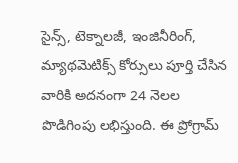సైన్స్, టెక్నాలజీ, ఇంజినీరింగ్, మ్యాథమెటిక్స్ కోర్సులు పూర్తి చేసిన వారికి అదనంగా 24 నెలల పొడిగింపు లభిస్తుంది. ఈ ప్రోగ్రామ్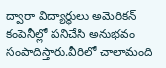ద్వారా విద్యార్థులు అమెరికన్ కంపెనీల్లో పనిచేసి అనుభవం సంపాదిస్తారు.వీరిలో చాలామంది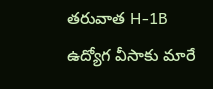తరువాత H-1B ఉద్యోగ వీసాకు మారే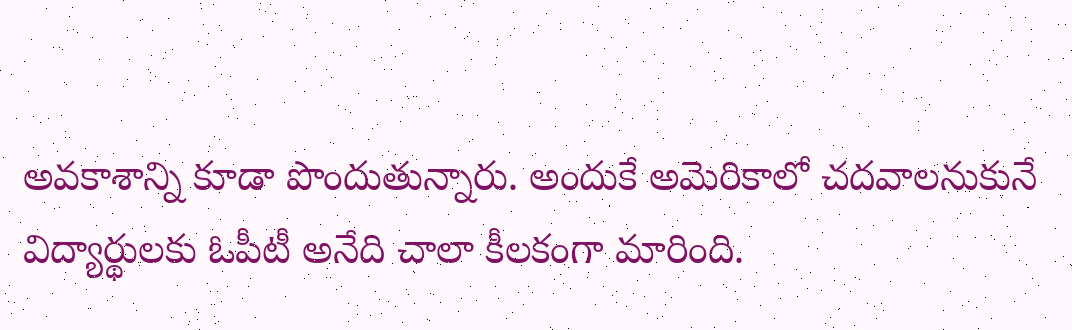అవకాశాన్ని కూడా పొందుతున్నారు. అందుకే అమెరికాలో చదవాలనుకునే విద్యార్థులకు ఓపీటీ అనేది చాలా కీలకంగా మారింది.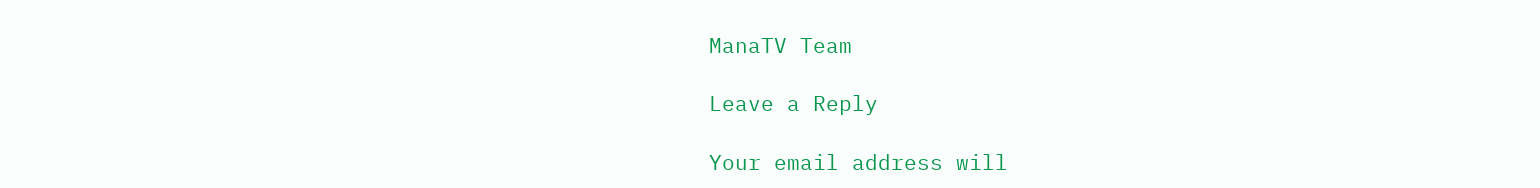ManaTV Team

Leave a Reply

Your email address will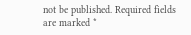not be published. Required fields are marked *